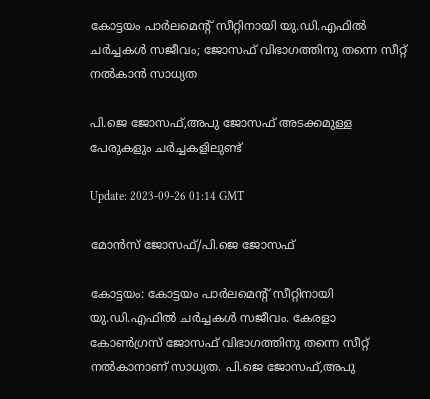കോട്ടയം പാർലമെൻ്റ് സീറ്റിനായി യു.ഡി.എഫിൽ ചർച്ചകൾ സജീവം; ജോസഫ് വിഭാഗത്തിനു തന്നെ സീറ്റ് നൽകാന്‍ സാധ്യത

പി.ജെ ജോസഫ്,അപു ജോസഫ് അടക്കമുള്ള പേരുകളും ചർച്ചകളിലുണ്ട്

Update: 2023-09-26 01:14 GMT

മോന്‍സ് ജോസഫ്/പി.ജെ ജോസഫ്

കോട്ടയം: കോട്ടയം പാർലമെൻ്റ് സീറ്റിനായി യു.ഡി.എഫിൽ ചർച്ചകൾ സജീവം. കേരളാ കോൺഗ്രസ് ജോസഫ് വിഭാഗത്തിനു തന്നെ സീറ്റ് നൽകാനാണ് സാധ്യത. പി.ജെ ജോസഫ്,അപു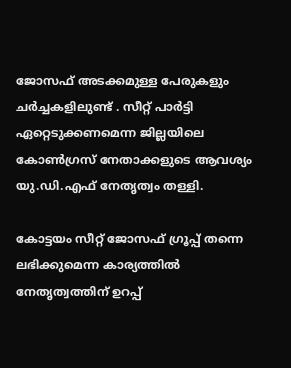ജോസഫ് അടക്കമുള്ള പേരുകളും ചർച്ചകളിലുണ്ട് . സീറ്റ് പാർട്ടി ഏറ്റെടുക്കണമെന്ന ജില്ലയിലെ കോൺഗ്രസ് നേതാക്കളുടെ ആവശ്യം യു.ഡി.എഫ് നേതൃത്വം തള്ളി.

കോട്ടയം സീറ്റ് ജോസഫ് ഗ്രൂപ്പ് തന്നെ ലഭിക്കുമെന്ന കാര്യത്തിൽ നേതൃത്വത്തിന് ഉറപ്പ്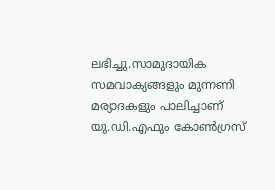ലഭിച്ചു.സാമുദായിക സമവാക്യങ്ങളും മുന്നണി മര്യാദകളും പാലിച്ചാണ് യു.ഡി.എഫും കോൺഗ്രസ്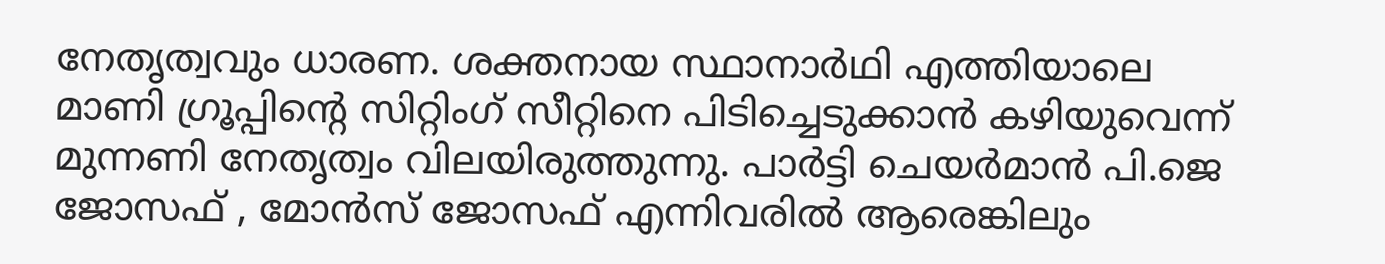നേതൃത്വവും ധാരണ. ശക്തനായ സ്ഥാനാർഥി എത്തിയാലെ മാണി ഗ്രൂപ്പിന്‍റെ സിറ്റിംഗ് സീറ്റിനെ പിടിച്ചെടുക്കാൻ കഴിയുവെന്ന് മുന്നണി നേതൃത്വം വിലയിരുത്തുന്നു. പാർട്ടി ചെയർമാൻ പി.ജെ ജോസഫ് , മോൻസ് ജോസഫ് എന്നിവരിൽ ആരെങ്കിലും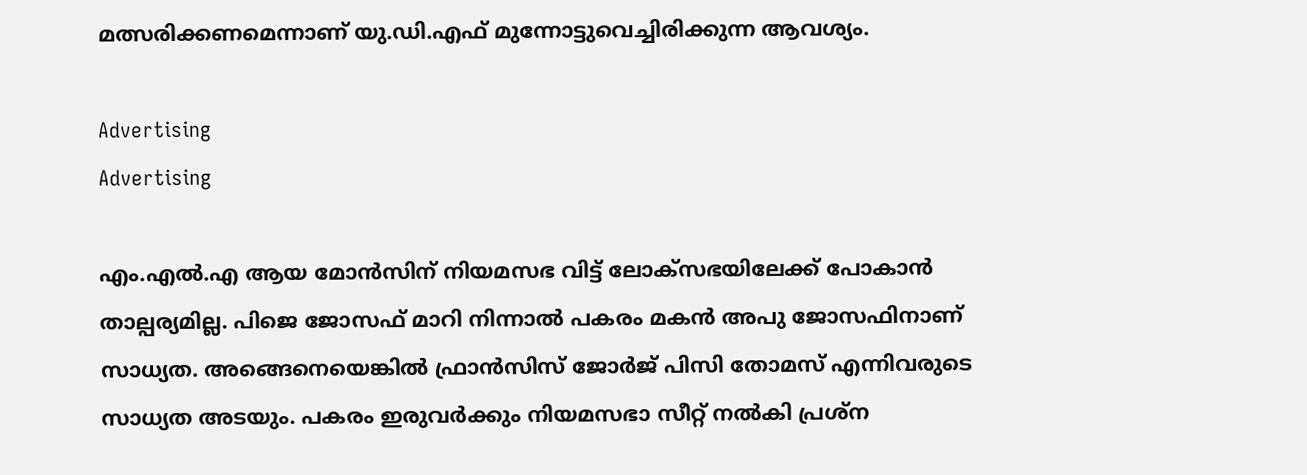മത്സരിക്കണമെന്നാണ് യു.ഡി.എഫ് മുന്നോട്ടുവെച്ചിരിക്കുന്ന ആവശ്യം.

Advertising
Advertising

എം.എല്‍.എ ആയ മോൻസിന് നിയമസഭ വിട്ട് ലോക്സഭയിലേക്ക് പോകാൻ താല്പര്യമില്ല. പിജെ ജോസഫ് മാറി നിന്നാൽ പകരം മകൻ അപു ജോസഫിനാണ് സാധ്യത. അങ്ങെനെയെങ്കിൽ ഫ്രാൻസിസ് ജോർജ് പിസി തോമസ് എന്നിവരുടെ സാധ്യത അടയും. പകരം ഇരുവർക്കും നിയമസഭാ സീറ്റ് നൽകി പ്രശ്ന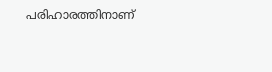പരിഹാരത്തിനാണ്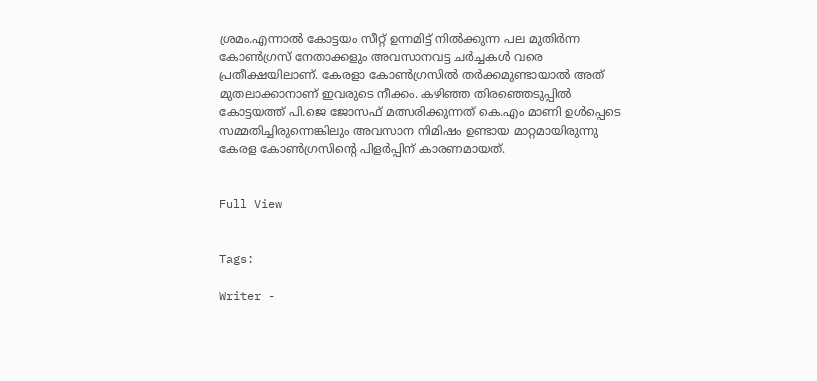ശ്രമം.എന്നാൽ കോട്ടയം സീറ്റ് ഉന്നമിട്ട് നിൽക്കുന്ന പല മുതിർന്ന കോൺഗ്രസ് നേതാക്കളും അവസാനവട്ട ചർച്ചകൾ വരെ പ്രതീക്ഷയിലാണ്. കേരളാ കോൺഗ്രസിൽ തർക്കമുണ്ടായാൽ അത് മുതലാക്കാനാണ് ഇവരുടെ നീക്കം. കഴിഞ്ഞ തിരഞ്ഞെടുപ്പിൽ കോട്ടയത്ത് പി.ജെ ജോസഫ് മത്സരിക്കുന്നത് കെ.എം മാണി ഉൾപ്പെടെ സമ്മതിച്ചിരുന്നെങ്കിലും അവസാന നിമിഷം ഉണ്ടായ മാറ്റമായിരുന്നു കേരള കോൺഗ്രസിന്‍റെ പിളർപ്പിന് കാരണമായത്.


Full View


Tags:

Writer -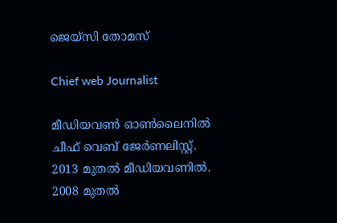ജെയ്സി തോമസ്

Chief web Journalist

മീഡിയവൺ ഓൺലൈനിൽ ചീഫ് വെബ് ജേർണലിസ്റ്റ്. 2013 മുതൽ മീഡിയവണിൽ. 2008 മുതൽ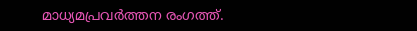മാധ്യമപ്രവർത്തന രംഗത്ത്.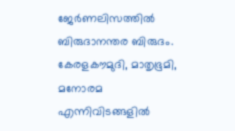ജേർണലിസത്തിൽ ബിരുദാനന്തര ബിരുദം. കേരളകൗമുദി, മാതൃഭൂമി, മനോരമ എന്നിവിടങ്ങളിൽ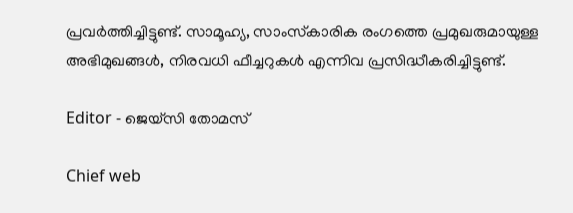പ്രവർത്തിച്ചിട്ടുണ്ട്. സാമൂഹ്യ, സാംസ്‌കാരിക രംഗത്തെ പ്രമുഖരുമായുള്ള അഭിമുഖങ്ങൾ, നിരവധി ഫീച്ചറുകൾ എന്നിവ പ്രസിദ്ധീകരിച്ചിട്ടുണ്ട്.

Editor - ജെയ്സി തോമസ്

Chief web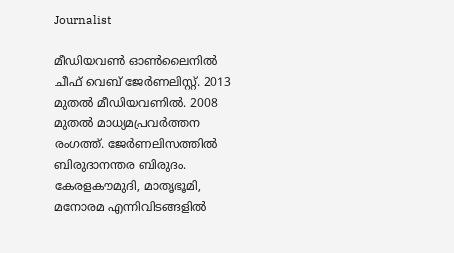Journalist

മീഡിയവൺ ഓൺലൈനിൽ ചീഫ് വെബ് ജേർണലിസ്റ്റ്. 2013 മുതൽ മീഡിയവണിൽ. 2008 മുതൽ മാധ്യമപ്രവർത്തന രംഗത്ത്. ജേർണലിസത്തിൽ ബിരുദാനന്തര ബിരുദം. കേരളകൗമുദി, മാതൃഭൂമി, മനോരമ എന്നിവിടങ്ങളിൽ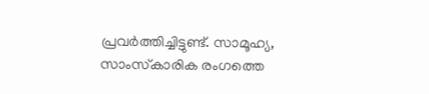പ്രവർത്തിച്ചിട്ടുണ്ട്. സാമൂഹ്യ, സാംസ്‌കാരിക രംഗത്തെ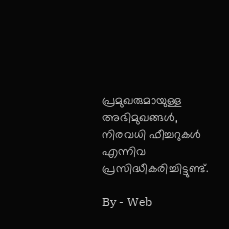പ്രമുഖരുമായുള്ള അഭിമുഖങ്ങൾ, നിരവധി ഫീച്ചറുകൾ എന്നിവ പ്രസിദ്ധീകരിച്ചിട്ടുണ്ട്.

By - Web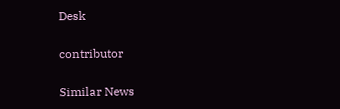Desk

contributor

Similar News